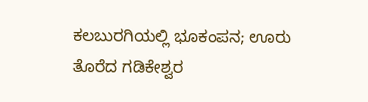ಕಲಬುರಗಿಯಲ್ಲಿ ಭೂಕಂಪನ; ಊರು ತೊರೆದ ಗಡಿಕೇಶ್ವರ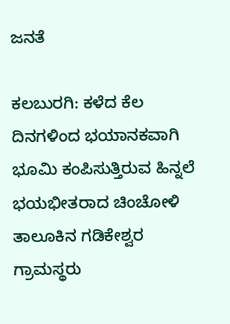ಜನತೆ

ಕಲಬುರಗಿ: ಕಳೆದ ಕೆಲ ದಿನಗಳಿಂದ ಭಯಾನಕವಾಗಿ ಭೂಮಿ ಕಂಪಿಸುತ್ತಿರುವ ಹಿನ್ನಲೆ ಭಯಭೀತರಾದ ಚಿಂಚೋಳಿ ತಾಲೂಕಿನ ಗಡಿಕೇಶ್ವರ ಗ್ರಾಮಸ್ಥರು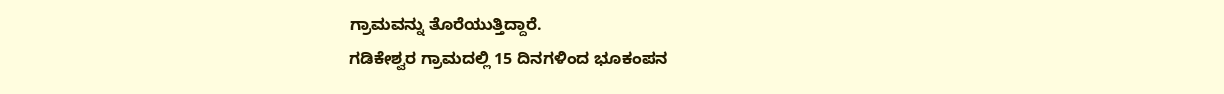ಗ್ರಾಮವನ್ನು ತೊರೆಯುತ್ತಿದ್ದಾರೆ.
ಗಡಿಕೇಶ್ವರ ಗ್ರಾಮದಲ್ಲಿ 15 ದಿನಗಳಿಂದ ಭೂಕಂಪನ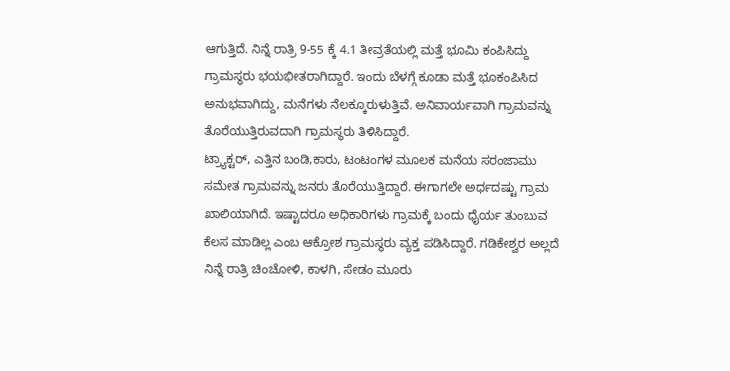ಆಗುತ್ತಿದೆ. ನಿನ್ನೆ ರಾತ್ರಿ 9-55 ಕ್ಕೆ 4.1 ತೀವ್ರತೆಯಲ್ಲಿ ಮತ್ತೆ ಭೂಮಿ ಕಂಪಿಸಿದ್ದು ಗ್ರಾಮಸ್ಥರು ಭಯಭೀತರಾಗಿದ್ದಾರೆ. ಇಂದು ಬೆಳಗ್ಗೆ ಕೂಡಾ ಮತ್ತೆ ಭೂಕಂಪಿಸಿದ ಅನುಭವಾಗಿದ್ದು, ಮನೆಗಳು ನೆಲಕ್ಕೂರುಳುತ್ತಿವೆ. ಅನಿವಾರ್ಯವಾಗಿ ಗ್ರಾಮವನ್ನು ತೊರೆಯುತ್ತಿರುವದಾಗಿ ಗ್ರಾಮಸ್ಥರು ತಿಳಿಸಿದ್ದಾರೆ.
ಟ್ರ್ಯಾಕ್ಟರ್, ಎತ್ತಿನ ಬಂಡಿ,ಕಾರು, ಟಂಟಂಗಳ ಮೂಲಕ ಮನೆಯ ಸರಂಜಾಮು ಸಮೇತ ಗ್ರಾಮವನ್ನು ಜನರು ತೊರೆಯುತ್ತಿದ್ದಾರೆ. ಈಗಾಗಲೇ ಅರ್ಧದಷ್ಟು ಗ್ರಾಮ ಖಾಲಿಯಾಗಿದೆ. ಇಷ್ಟಾದರೂ ಅಧಿಕಾರಿಗಳು ಗ್ರಾಮಕ್ಕೆ ಬಂದು ಧೈರ್ಯ ತುಂಬುವ ಕೆಲಸ ಮಾಡಿಲ್ಲ ಎಂಬ ಆಕ್ರೋಶ ಗ್ರಾಮಸ್ಥರು ವ್ಯಕ್ತ ಪಡಿಸಿದ್ದಾರೆ. ಗಡಿಕೇಶ್ವರ ಅಲ್ಲದೆ ನಿನ್ನೆ ರಾತ್ರಿ ಚಿಂಚೋಳಿ, ಕಾಳಗಿ, ಸೇಡಂ ಮೂರು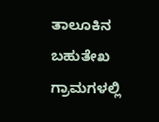ತಾಲೂಕಿನ ಬಹುತೇಖ ಗ್ರಾಮಗಳಲ್ಲಿ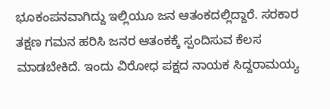ಭೂಕಂಪನವಾಗಿದ್ದು ಇಲ್ಲಿಯೂ ಜನ ಆತಂಕದಲ್ಲಿದ್ದಾರೆ. ಸರಕಾರ ತಕ್ಷಣ ಗಮನ ಹರಿಸಿ ಜನರ ಆತಂಕಕ್ಕೆ ಸ್ಪಂದಿಸುವ ಕೆಲಸ ಮಾಡಬೇಕಿದೆ. ಇಂದು ವಿರೋಧ ಪಕ್ಷದ ನಾಯಕ ಸಿದ್ದರಾಮಯ್ಯ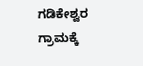ಗಡಿಕೇಶ್ವರ ಗ್ರಾಮಕ್ಕೆ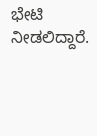ಭೇಟಿ ನೀಡಲಿದ್ದಾರೆ.